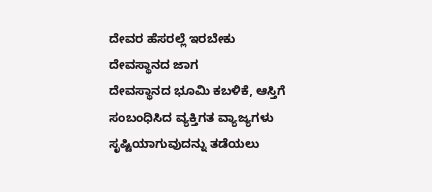ದೇವರ ಹೆಸರಲ್ಲೆ ಇರಬೇಕು ದೇವಸ್ಥಾನದ ಜಾಗ
ದೇವಸ್ಥಾನದ ಭೂಮಿ ಕಬಳಿಕೆ, ಆಸ್ತಿಗೆ ಸಂಬಂಧಿಸಿದ ವ್ಯಕ್ತಿಗತ ವ್ಯಾಜ್ಯಗಳು ಸೃಷ್ಟಿಯಾಗುವುದನ್ನು ತಡೆಯಲು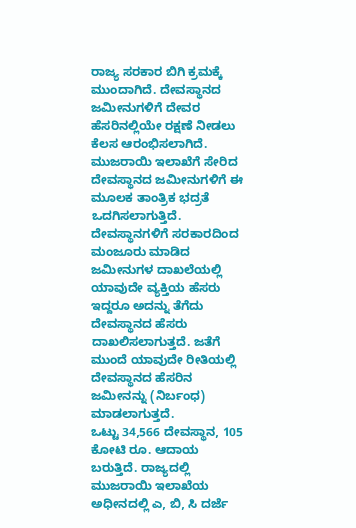ರಾಜ್ಯ ಸರಕಾರ ಬಿಗಿ ಕ್ರಮಕ್ಕೆ ಮುಂದಾಗಿದೆ. ದೇವಸ್ಥಾನದ ಜಮೀನುಗಳಿಗೆ ದೇವರ ಹೆಸರಿನಲ್ಲಿಯೇ ರಕ್ಷಣೆ ನೀಡಲು ಕೆಲಸ ಆರಂಭಿಸಲಾಗಿದೆ. ಮುಜರಾಯಿ ಇಲಾಖೆಗೆ ಸೇರಿದ ದೇವಸ್ಥಾನದ ಜಮೀನುಗಳಿಗೆ ಈ ಮೂಲಕ ತಾಂತ್ರಿಕ ಭದ್ರತೆ ಒದಗಿಸಲಾಗುತ್ತಿದೆ.
ದೇವಸ್ಥಾನಗಳಿಗೆ ಸರಕಾರದಿಂದ ಮಂಜೂರು ಮಾಡಿದ ಜಮೀನುಗಳ ದಾಖಲೆಯಲ್ಲಿ ಯಾವುದೇ ವ್ಯಕ್ತಿಯ ಹೆಸರು ಇದ್ದರೂ ಅದನ್ನು ತೆಗೆದು ದೇವಸ್ಥಾನದ ಹೆಸರು ದಾಖಲಿಸಲಾಗುತ್ತದೆ. ಜತೆಗೆ ಮುಂದೆ ಯಾವುದೇ ರೀತಿಯಲ್ಲಿ ದೇವಸ್ಥಾನದ ಹೆಸರಿನ ಜಮೀನನ್ನು (ನಿರ್ಬಂಧ) ಮಾಡಲಾಗುತ್ತದೆ.
ಒಟ್ಟು 34,566 ದೇವಸ್ಥಾನ, 105 ಕೋಟಿ ರೂ. ಆದಾಯ ಬರುತ್ತಿದೆ. ರಾಜ್ಯದಲ್ಲಿ ಮುಜರಾಯಿ ಇಲಾಖೆಯ ಅಧೀನದಲ್ಲಿ ಎ, ಬಿ, ಸಿ ದರ್ಜೆ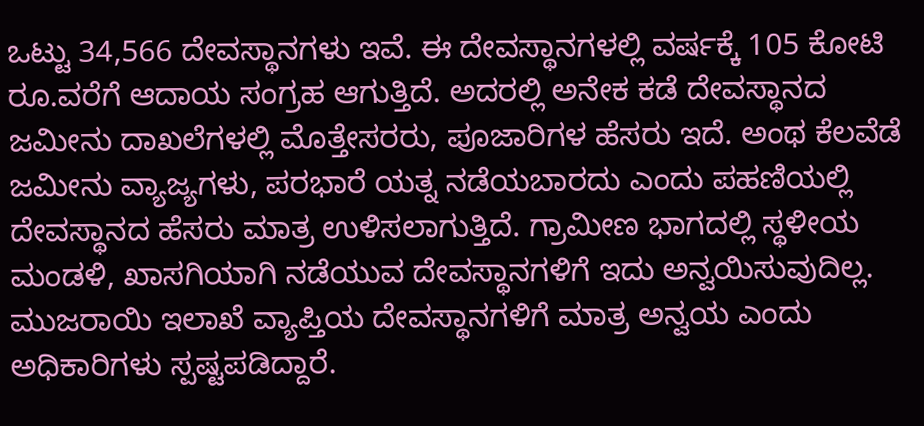ಒಟ್ಟು 34,566 ದೇವಸ್ಥಾನಗಳು ಇವೆ. ಈ ದೇವಸ್ಥಾನಗಳಲ್ಲಿ ವರ್ಷಕ್ಕೆ 105 ಕೋಟಿ ರೂ.ವರೆಗೆ ಆದಾಯ ಸಂಗ್ರಹ ಆಗುತ್ತಿದೆ. ಅದರಲ್ಲಿ ಅನೇಕ ಕಡೆ ದೇವಸ್ಥಾನದ ಜಮೀನು ದಾಖಲೆಗಳಲ್ಲಿ ಮೊತ್ತೇಸರರು, ಪೂಜಾರಿಗಳ ಹೆಸರು ಇದೆ. ಅಂಥ ಕೆಲವೆಡೆ ಜಮೀನು ವ್ಯಾಜ್ಯಗಳು, ಪರಭಾರೆ ಯತ್ನ ನಡೆಯಬಾರದು ಎಂದು ಪಹಣಿಯಲ್ಲಿ ದೇವಸ್ಥಾನದ ಹೆಸರು ಮಾತ್ರ ಉಳಿಸಲಾಗುತ್ತಿದೆ. ಗ್ರಾಮೀಣ ಭಾಗದಲ್ಲಿ ಸ್ಥಳೀಯ ಮಂಡಳಿ, ಖಾಸಗಿಯಾಗಿ ನಡೆಯುವ ದೇವಸ್ಥಾನಗಳಿಗೆ ಇದು ಅನ್ವಯಿಸುವುದಿಲ್ಲ.
ಮುಜರಾಯಿ ಇಲಾಖೆ ವ್ಯಾಪ್ತಿಯ ದೇವಸ್ಥಾನಗಳಿಗೆ ಮಾತ್ರ ಅನ್ವಯ ಎಂದು ಅಧಿಕಾರಿಗಳು ಸ್ಪಷ್ಟಪಡಿದ್ದಾರೆ.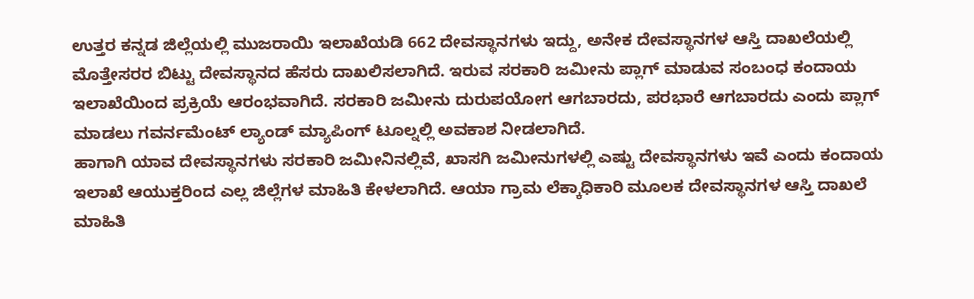ಉತ್ತರ ಕನ್ನಡ ಜಿಲ್ಲೆಯಲ್ಲಿ ಮುಜರಾಯಿ ಇಲಾಖೆಯಡಿ 662 ದೇವಸ್ಥಾನಗಳು ಇದ್ದು, ಅನೇಕ ದೇವಸ್ಥಾನಗಳ ಆಸ್ತಿ ದಾಖಲೆಯಲ್ಲಿ ಮೊತ್ತೇಸರರ ಬಿಟ್ಟು ದೇವಸ್ಥಾನದ ಹೆಸರು ದಾಖಲಿಸಲಾಗಿದೆ. ಇರುವ ಸರಕಾರಿ ಜಮೀನು ಪ್ಲಾಗ್ ಮಾಡುವ ಸಂಬಂಧ ಕಂದಾಯ ಇಲಾಖೆಯಿಂದ ಪ್ರಕ್ರಿಯೆ ಆರಂಭವಾಗಿದೆ. ಸರಕಾರಿ ಜಮೀನು ದುರುಪಯೋಗ ಆಗಬಾರದು, ಪರಭಾರೆ ಆಗಬಾರದು ಎಂದು ಪ್ಲಾಗ್ ಮಾಡಲು ಗವರ್ನಮೆಂಟ್ ಲ್ಯಾಂಡ್ ಮ್ಯಾಪಿಂಗ್ ಟೂಲ್ನಲ್ಲಿ ಅವಕಾಶ ನೀಡಲಾಗಿದೆ.
ಹಾಗಾಗಿ ಯಾವ ದೇವಸ್ಥಾನಗಳು ಸರಕಾರಿ ಜಮೀನಿನಲ್ಲಿವೆ, ಖಾಸಗಿ ಜಮೀನುಗಳಲ್ಲಿ ಎಷ್ಟು ದೇವಸ್ಥಾನಗಳು ಇವೆ ಎಂದು ಕಂದಾಯ ಇಲಾಖೆ ಆಯುಕ್ತರಿಂದ ಎಲ್ಲ ಜಿಲ್ಲೆಗಳ ಮಾಹಿತಿ ಕೇಳಲಾಗಿದೆ. ಆಯಾ ಗ್ರಾಮ ಲೆಕ್ಕಾಧಿಕಾರಿ ಮೂಲಕ ದೇವಸ್ಥಾನಗಳ ಆಸ್ತಿ ದಾಖಲೆ ಮಾಹಿತಿ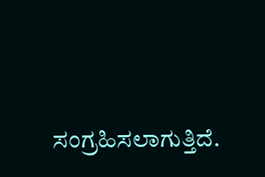ಸಂಗ್ರಹಿಸಲಾಗುತ್ತಿದೆ.